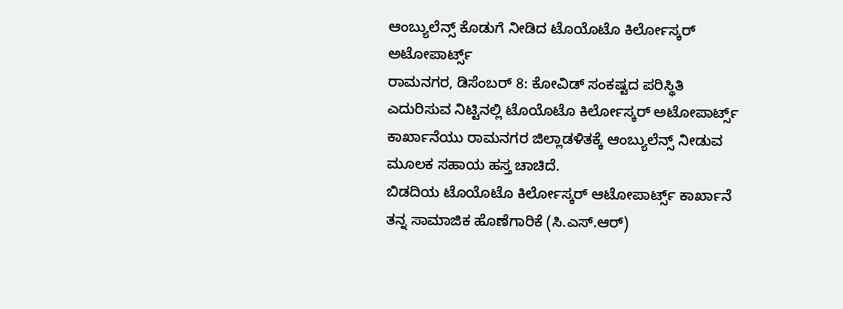ಆಂಬ್ಯುಲೆನ್ಸ್ ಕೊಡುಗೆ ನೀಡಿದ ಟೊಯೊಟೊ ಕಿರ್ಲೋಸ್ಕರ್ ಅಟೋಪಾರ್ಟ್ಸ್
ರಾಮನಗರ, ಡಿಸೆಂಬರ್ 8: ಕೋವಿಡ್ ಸಂಕಷ್ಟದ ಪರಿಸ್ಥಿತಿ ಎದುರಿಸುವ ನಿಟ್ಟಿನಲ್ಲಿ ಟೊಯೊಟೊ ಕಿರ್ಲೋಸ್ಕರ್ ಅಟೋಪಾರ್ಟ್ಸ್ ಕಾರ್ಖಾನೆಯು ರಾಮನಗರ ಜಿಲ್ಲಾಡಳಿತಕ್ಕೆ ಆಂಬ್ಯುಲೆನ್ಸ್ ನೀಡುವ ಮೂಲಕ ಸಹಾಯ ಹಸ್ತ ಚಾಚಿದೆ.
ಬಿಡದಿಯ ಟೊಯೊಟೊ ಕಿರ್ಲೋಸ್ಕರ್ ಆಟೋಪಾರ್ಟ್ಸ್ ಕಾರ್ಖಾನೆ ತನ್ನ ಸಾಮಾಜಿಕ ಹೊಣೆಗಾರಿಕೆ (ಸಿ.ಎಸ್.ಆರ್)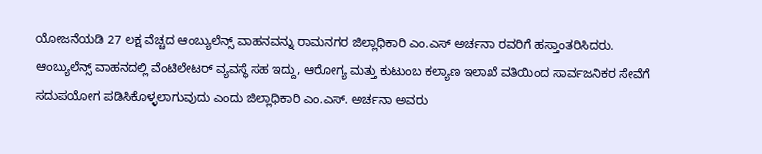ಯೋಜನೆಯಡಿ 27 ಲಕ್ಷ ವೆಚ್ಚದ ಆಂಬ್ಯುಲೆನ್ಸ್ ವಾಹನವನ್ನು ರಾಮನಗರ ಜಿಲ್ಲಾಧಿಕಾರಿ ಎಂ.ಎಸ್ ಅರ್ಚನಾ ರವರಿಗೆ ಹಸ್ತಾಂತರಿಸಿದರು.
ಆಂಬ್ಯುಲೆನ್ಸ್ ವಾಹನದಲ್ಲಿ ವೆಂಟಿಲೇಟರ್ ವ್ಯವಸ್ಥೆ ಸಹ ಇದ್ದು, ಆರೋಗ್ಯ ಮತ್ತು ಕುಟುಂಬ ಕಲ್ಯಾಣ ಇಲಾಖೆ ವತಿಯಿಂದ ಸಾರ್ವಜನಿಕರ ಸೇವೆಗೆ ಸದುಪಯೋಗ ಪಡಿಸಿಕೊಳ್ಳಲಾಗುವುದು ಎಂದು ಜಿಲ್ಲಾಧಿಕಾರಿ ಎಂ.ಎಸ್. ಅರ್ಚನಾ ಅವರು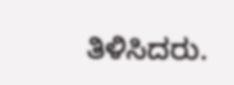ತಿಳಿಸಿದರು.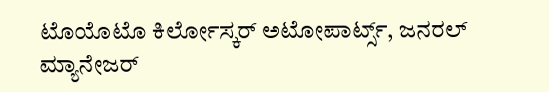ಟೊಯೊಟೊ ಕಿರ್ಲೋಸ್ಕರ್ ಅಟೋಪಾರ್ಟ್ಸ್, ಜನರಲ್ ಮ್ಯಾನೇಜರ್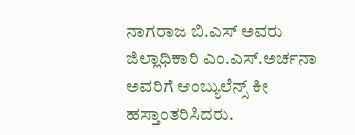ನಾಗರಾಜ ಬಿ.ಎಸ್ ಅವರು ಜಿಲ್ಲಾಧಿಕಾರಿ ಎಂ.ಎಸ್.ಅರ್ಚನಾ ಅವರಿಗೆ ಆಂಬ್ಯುಲೆನ್ಸ್ ಕೀ ಹಸ್ತಾಂತರಿಸಿದರು.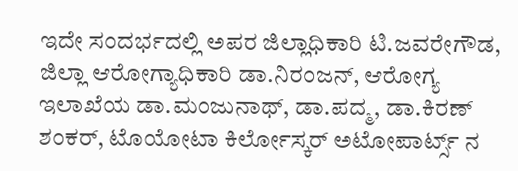ಇದೇ ಸಂದರ್ಭದಲ್ಲಿ ಅಪರ ಜಿಲ್ಲಾಧಿಕಾರಿ ಟಿ.ಜವರೇಗೌಡ, ಜಿಲ್ಲಾ ಆರೋಗ್ಯಾಧಿಕಾರಿ ಡಾ.ನಿರಂಜನ್, ಆರೋಗ್ಯ ಇಲಾಖೆಯ ಡಾ.ಮಂಜುನಾಥ್, ಡಾ.ಪದ್ಮ, ಡಾ.ಕಿರಣ್ ಶಂಕರ್, ಟೊಯೋಟಾ ಕಿರ್ಲೋಸ್ಕರ್ ಅಟೋಪಾರ್ಟ್ಸ್ ನ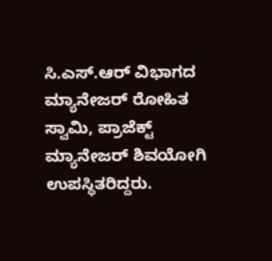ಸಿ.ಎಸ್.ಆರ್ ವಿಭಾಗದ ಮ್ಯಾನೇಜರ್ ರೋಹಿತ ಸ್ವಾಮಿ, ಪ್ರಾಜೆಕ್ಟ್ ಮ್ಯಾನೇಜರ್ ಶಿವಯೋಗಿ ಉಪಸ್ಥಿತರಿದ್ದರು.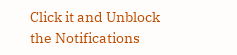Click it and Unblock the Notifications